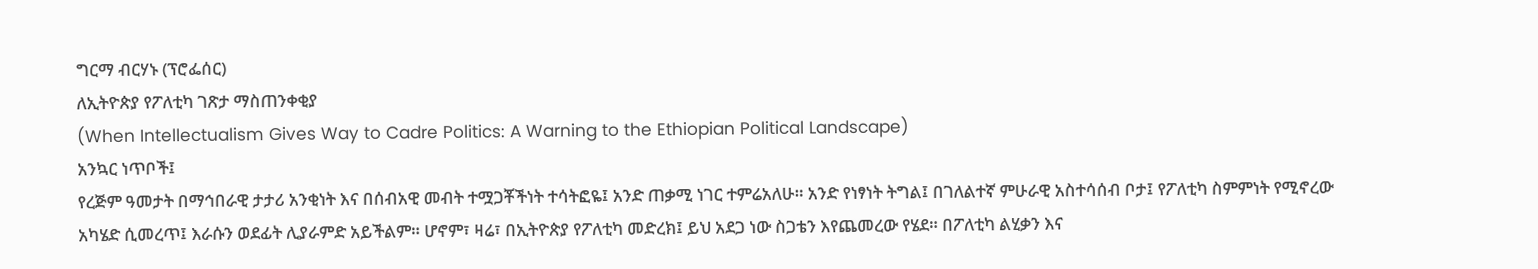ግርማ ብርሃኑ (ፕሮፌሰር)
ለኢትዮጵያ የፖለቲካ ገጽታ ማስጠንቀቂያ
(When Intellectualism Gives Way to Cadre Politics: A Warning to the Ethiopian Political Landscape)
አንኳር ነጥቦች፤
የረጅም ዓመታት በማኅበራዊ ታታሪ አንቂነት እና በሰብአዊ መብት ተሟጋቾችነት ተሳትፎዬ፤ አንድ ጠቃሚ ነገር ተምሬአለሁ። አንድ የነፃነት ትግል፤ በገለልተኛ ምሁራዊ አስተሳሰብ ቦታ፤ የፖለቲካ ስምምነት የሚኖረው አካሄድ ሲመረጥ፤ እራሱን ወደፊት ሊያራምድ አይችልም። ሆኖም፣ ዛሬ፣ በኢትዮጵያ የፖለቲካ መድረክ፤ ይህ አደጋ ነው ስጋቴን እየጨመረው የሄደ። በፖለቲካ ልሂቃን እና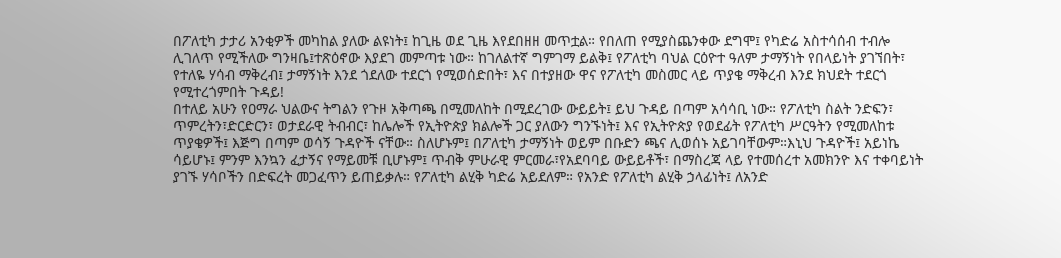በፖለቲካ ታታሪ አንቂዎች መካከል ያለው ልዩነት፤ ከጊዜ ወደ ጊዜ እየደበዘዘ መጥቷል። የበለጠ የሚያስጨንቀው ደግሞ፤ የካድሬ አስተሳሰብ ተብሎ ሊገለጥ የሚችለው ግንዛቤ፤ተጽዕኖው እያደገ መምጣቱ ነው። ከገለልተኛ ግምገማ ይልቅ፤ የፖለቲካ ባህል ርዕዮተ ዓለም ታማኝነት የበላይነት ያገኘበት፣ የተለዬ ሃሳብ ማቅረብ፤ ታማኝነት እንደ ጎደለው ተደርጎ የሚወሰድበት፣ እና በተያዘው ዋና የፖለቲካ መስመር ላይ ጥያቄ ማቅረብ እንደ ክህደት ተደርጎ የሚተረጎምበት ጉዳይ!
በተለይ አሁን የዐማራ ህልውና ትግልን የጉዞ አቅጣጫ በሚመለከት በሚደረገው ውይይት፤ ይህ ጉዳይ በጣም አሳሳቢ ነው። የፖለቲካ ስልት ንድፍን፣ ጥምረትን፣ድርድርን፣ ወታደራዊ ትብብር፣ ከሌሎች የኢትዮጵያ ክልሎች ጋር ያለውን ግንኙነት፤ እና የኢትዮጵያ የወደፊት የፖለቲካ ሥርዓትን የሚመለከቱ ጥያቄዎች፤ እጅግ በጣም ወሳኝ ጉዳዮች ናቸው። ስለሆኑም፤ በፖለቲካ ታማኝነት ወይም በቡድን ጫና ሊወሰኑ አይገባቸውም።እኒህ ጉዳዮች፤ አይነኬ ሳይሆኑ፤ ምንም እንኳን ፈታኝና የማይመቹ ቢሆኑም፤ ጥብቅ ምሁራዊ ምርመራ፣የአደባባይ ውይይቶች፣ በማስረጃ ላይ የተመሰረተ አመክንዮ እና ተቀባይነት ያገኙ ሃሳቦችን በድፍረት መጋፈጥን ይጠይቃሉ። የፖለቲካ ልሂቅ ካድሬ አይደለም። የአንድ የፖለቲካ ልሂቅ ኃላፊነት፤ ለአንድ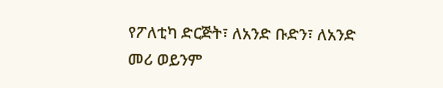የፖለቲካ ድርጅት፣ ለአንድ ቡድን፣ ለአንድ መሪ ወይንም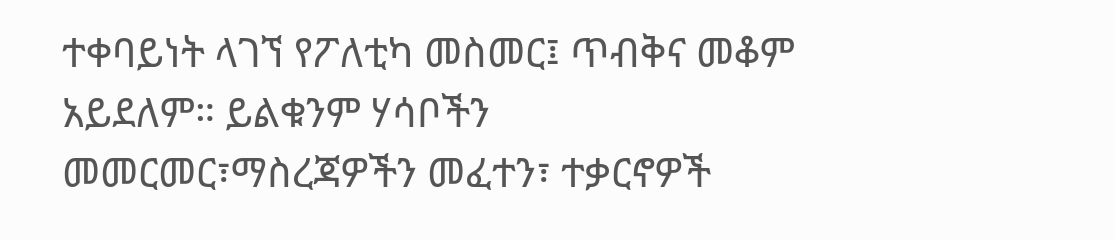ተቀባይነት ላገኘ የፖለቲካ መስመር፤ ጥብቅና መቆም አይደለም። ይልቁንም ሃሳቦችን መመርመር፣ማስረጃዎችን መፈተን፣ ተቃርኖዎች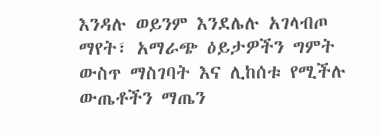እንዳሉ ወይንም እንደሌሉ አገላብጦ ማየት፣ አማራጭ ዕይታዎችን ግምት ውስጥ ማስገባት እና ሊከሰቱ የሚችሉ ውጤቶችን ማጤን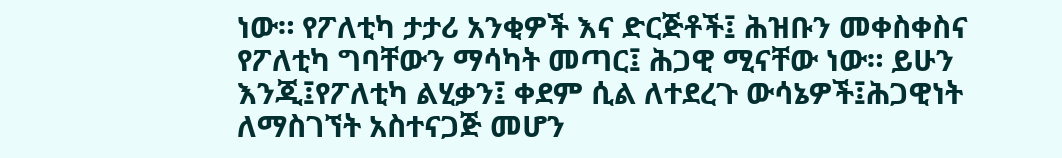ነው። የፖለቲካ ታታሪ አንቂዎች እና ድርጅቶች፤ ሕዝቡን መቀስቀስና የፖለቲካ ግባቸውን ማሳካት መጣር፤ ሕጋዊ ሚናቸው ነው። ይሁን እንጂ፤የፖለቲካ ልሂቃን፤ ቀደም ሲል ለተደረጉ ውሳኔዎች፤ሕጋዊነት ለማስገኘት አስተናጋጅ መሆን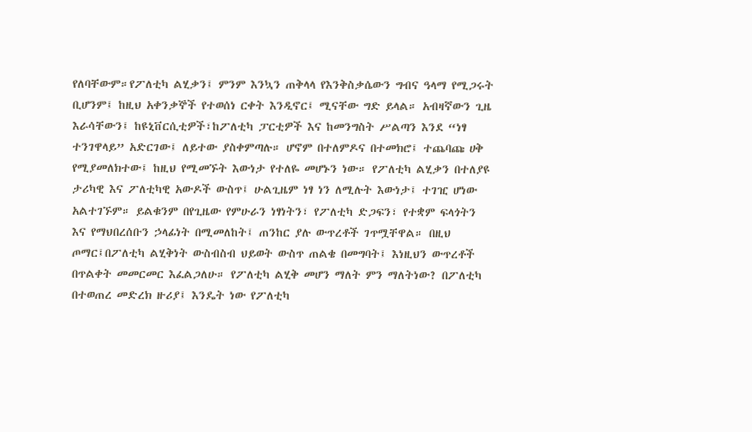የለባቸውም።የፖለቲካ ልሂቃን፤ ምንም እንኳን ጠቅላላ የእንቅስቃሴውን ግብና ዓላማ የሚጋሩት ቢሆንም፤ ከዚህ አቀንቃኞች የተወሰነ ርቀት እንዲኖር፤ ሚናቸው ግድ ይላል። አብዛኛውን ጊዜ እራሳቸውን፤ ከዩኒቨርሲቲዎች፣ከፖለቲካ ፓርቲዎች እና ከመንግስት ሥልጣን እንደ “ነፃ ተንገዋላይ” አድርገው፤ ለይተው ያስቀምጣሉ። ሆኖም በተለምዶና በተመክሮ፤ ተጨባጩ ሀቅ የሚያመለክተው፤ ከዚህ የሚመኙት እውነታ የተለዬ መሆኑን ነው። የፖለቲካ ልሂቃን በተለያዩ ታሪካዊ እና ፖለቲካዊ አውዶች ውስጥ፤ ሁልጊዜም ነፃ ነን ለሚሉት እውነታ፤ ተገዢ ሆነው አልተገኙም። ይልቁንም በየጊዜው የምሁራን ነፃነትን፣ የፖለቲካ ድጋፍን፣ የተቋም ፍላጎትን እና የማህበረሰቡን ኃላፊነት በሚመለከት፤ ጠንከር ያሉ ውጥረቶች ገጥሟቸዋል። በዚህ ጦማር፤በፖለቲካ ልሂቅነት ውስብስብ ህይወት ውስጥ ጠልቄ በመግባት፤ እነዚህን ውጥረቶች በጥልቀት መመርመር እፈልጋለሁ። የፖለቲካ ልሂቅ መሆን ማለት ምን ማለትነው? በፖለቲካ በተወጠረ መድረክ ዙሪያ፤ እንዴት ነው የፖለቲካ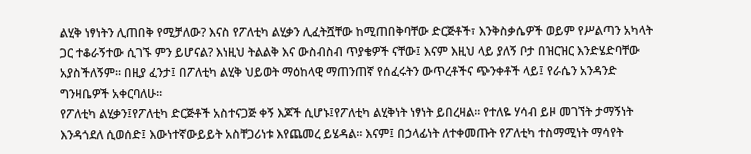ልሂቅ ነፃነትን ሊጠበቅ የሚቻለው? እናስ የፖለቲካ ልሂቃን ሊፈትሿቸው ከሚጠበቅባቸው ድርጅቶች፣ እንቅስቃሴዎች ወይም የሥልጣን አካላት ጋር ተቆራኝተው ሲገኙ ምን ይሆናል? እነዚህ ትልልቅ እና ውስብስብ ጥያቄዎች ናቸው፤ እናም እዚህ ላይ ያለኝ ቦታ በዝርዝር እንድሄድባቸው አያስችለኝም። በዚያ ፈንታ፤ በፖለቲካ ልሂቅ ህይወት ማዕከላዊ ማጠንጠኛ የሰፈሩትን ውጥረቶችና ጭንቀቶች ላይ፤ የራሴን አንዳንድ ግንዛቤዎች አቀርባለሁ።
የፖለቲካ ልሂቃን፤የፖለቲካ ድርጅቶች አስተናጋጅ ቀኝ እጆች ሲሆኑ፤የፖለቲካ ልሂቅነት ነፃነት ይበረዛል። የተለዬ ሃሳብ ይዞ መገኘት ታማኝነት እንዳጎደለ ሲወሰድ፤ እውነተኛውይይት አስቸጋሪነቱ እየጨመረ ይሄዳል። እናም፤ በኃላፊነት ለተቀመጡት የፖለቲካ ተስማሚነት ማሳየት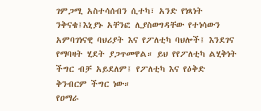ገምጋሚ አስተሳሰብን ሲተካ፣ አንድ የነጻነት ንቅናቄ፤እኒያኑ አቸንፎ ሊያስወግዳቸው የተነሳውን አምባገነናዊ ባህሪያት እና የፖለቲካ ባህሎች፤ እንደገና የማባዛት ሂደት ያጋጥመዋል። ይህ የየፖለቲካ ልሂቅነት ችግር ብቻ አይደለም፤ የፖለቲካ እና የዕቅድ ቅንብርም ችግር ነው።
የዐማራ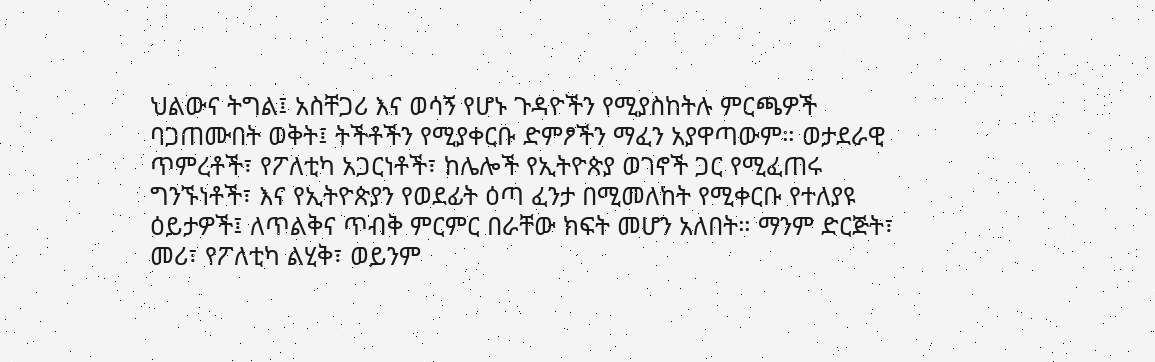ህልውና ትግል፤ አስቸጋሪ እና ወሳኝ የሆኑ ጉዳዮችን የሚያስከትሉ ምርጫዎች ባጋጠሙበት ወቅት፤ ትችቶችን የሚያቀርቡ ድምፆችን ማፈን አያዋጣውም። ወታደራዊ ጥምረቶች፣ የፖለቲካ አጋርነቶች፣ ከሌሎች የኢትዮጵያ ወገኖች ጋር የሚፈጠሩ ግንኙነቶች፣ እና የኢትዮጵያን የወደፊት ዕጣ ፈንታ በሚመለከት የሚቀርቡ የተለያዩ ዕይታዎች፤ ለጥልቅና ጥብቅ ምርምር በራቸው ክፍት መሆን አለበት። ማንም ድርጅት፣ መሪ፣ የፖለቲካ ልሂቅ፣ ወይንም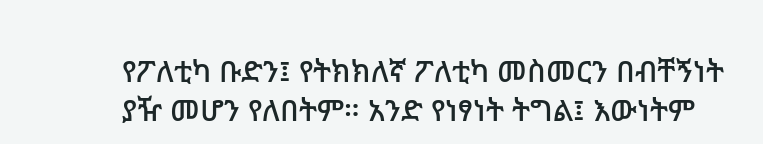የፖለቲካ ቡድን፤ የትክክለኛ ፖለቲካ መስመርን በብቸኝነት ያዥ መሆን የለበትም። አንድ የነፃነት ትግል፤ እውነትም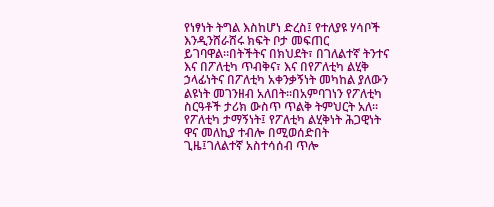የነፃነት ትግል እስከሆነ ድረስ፤ የተለያዩ ሃሳቦች እንዲንሸራሸሩ ክፍት ቦታ መፍጠር ይገባዋል።በትችትና በክህደት፣ በገለልተኛ ትንተና እና በፖለቲካ ጥብቅና፣ እና በየፖለቲካ ልሂቅ ኃላፊነትና በፖለቲካ አቀንቃኝነት መካከል ያለውን ልዩነት መገንዘብ አለበት።በአምባገነን የፖለቲካ ስርዓቶች ታሪክ ውስጥ ጥልቅ ትምህርት አለ። የፖለቲካ ታማኝነት፤ የፖለቲካ ልሂቅነት ሕጋዊነት ዋና መለኪያ ተብሎ በሚወሰድበት ጊዜ፤ገለልተኛ አስተሳሰብ ጥሎ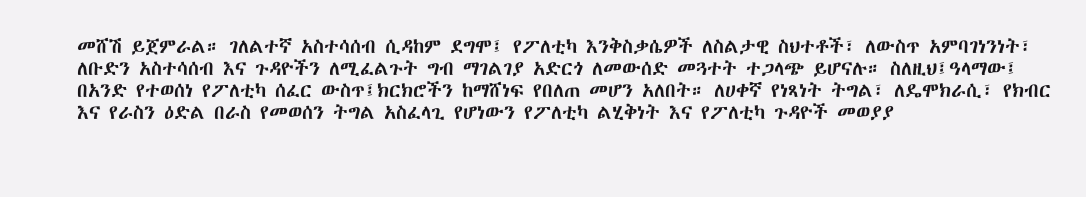መሸሽ ይጀምራል። ገለልተኛ አስተሳሰብ ሲዳከም ደግሞ፤ የፖለቲካ እንቅስቃሴዎች ለስልታዊ ስህተቶች፣ ለውስጥ አምባገነንነት፣ ለቡድን አስተሳሰብ እና ጉዳዮችን ለሚፈልጉት ግብ ማገልገያ አድርጎ ለመውሰድ መጓተት ተጋላጭ ይሆናሉ። ስለዚህ፤ዓላማው፤ በአንድ የተወሰነ የፖለቲካ ሰፈር ውስጥ፤ክርክሮችን ከማሸነፍ የበለጠ መሆን አለበት። ለሀቀኛ የነጻነት ትግል፣ ለዴሞክራሲ፣ የክብር እና የራስን ዕድል በራስ የመወሰን ትግል አስፈላጊ የሆነውን የፖለቲካ ልሂቅነት እና የፖለቲካ ጉዳዮች መወያያ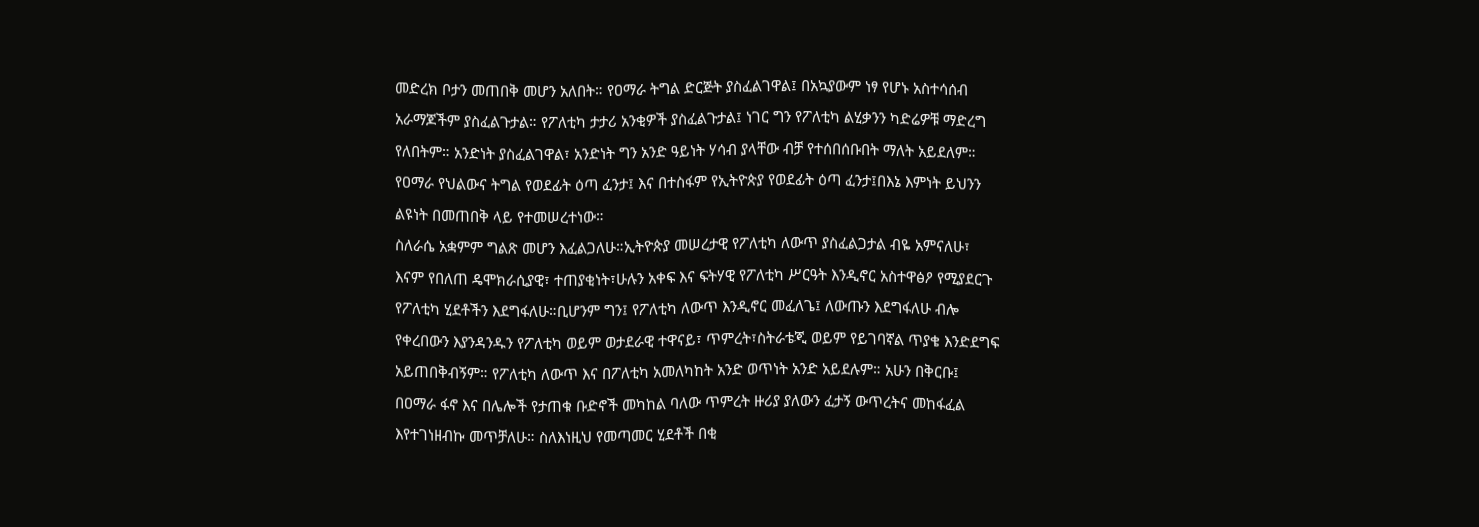መድረክ ቦታን መጠበቅ መሆን አለበት። የዐማራ ትግል ድርጅት ያስፈልገዋል፤ በአኳያውም ነፃ የሆኑ አስተሳሰብ አራማጆችም ያስፈልጉታል። የፖለቲካ ታታሪ አንቂዎች ያስፈልጉታል፤ ነገር ግን የፖለቲካ ልሂቃንን ካድሬዎቹ ማድረግ የለበትም። አንድነት ያስፈልገዋል፣ አንድነት ግን አንድ ዓይነት ሃሳብ ያላቸው ብቻ የተሰበሰቡበት ማለት አይደለም። የዐማራ የህልውና ትግል የወደፊት ዕጣ ፈንታ፤ እና በተስፋም የኢትዮጵያ የወደፊት ዕጣ ፈንታ፤በእኔ እምነት ይህንን ልዩነት በመጠበቅ ላይ የተመሠረተነው።
ስለራሴ አቋምም ግልጽ መሆን እፈልጋለሁ።ኢትዮጵያ መሠረታዊ የፖለቲካ ለውጥ ያስፈልጋታል ብዬ አምናለሁ፣ እናም የበለጠ ዴሞክራሲያዊ፣ ተጠያቂነት፣ሁሉን አቀፍ እና ፍትሃዊ የፖለቲካ ሥርዓት እንዲኖር አስተዋፅዖ የሚያደርጉ የፖለቲካ ሂደቶችን እደግፋለሁ።ቢሆንም ግን፤ የፖለቲካ ለውጥ እንዲኖር መፈለጌ፤ ለውጡን እደግፋለሁ ብሎ የቀረበውን እያንዳንዱን የፖለቲካ ወይም ወታደራዊ ተዋናይ፣ ጥምረት፣ስትራቴጂ ወይም የይገባኛል ጥያቄ እንድደግፍ አይጠበቅብኝም። የፖለቲካ ለውጥ እና በፖለቲካ አመለካከት አንድ ወጥነት አንድ አይደሉም። አሁን በቅርቡ፤ በዐማራ ፋኖ እና በሌሎች የታጠቁ ቡድኖች መካከል ባለው ጥምረት ዙሪያ ያለውን ፈታኝ ውጥረትና መከፋፈል እየተገነዘብኩ መጥቻለሁ። ስለእነዚህ የመጣመር ሂደቶች በቂ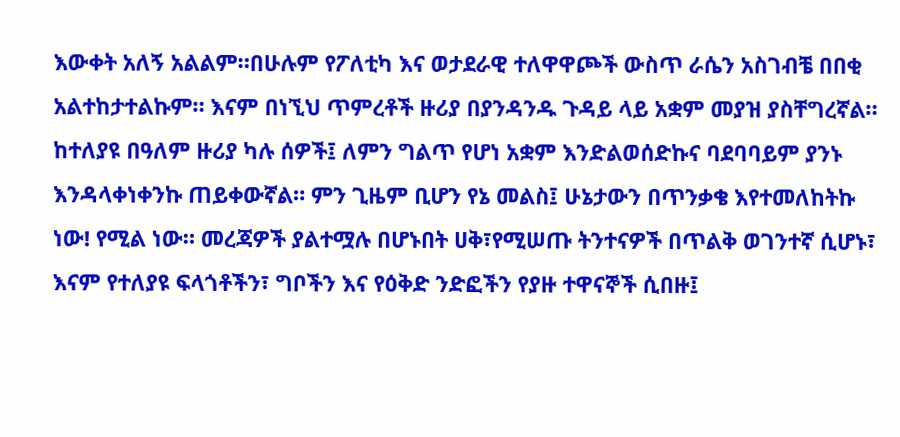እውቀት አለኝ አልልም።በሁሉም የፖለቲካ እና ወታደራዊ ተለዋዋጮች ውስጥ ራሴን አስገብቼ በበቂ አልተከታተልኩም። እናም በነኚህ ጥምረቶች ዙሪያ በያንዳንዱ ጉዳይ ላይ አቋም መያዝ ያስቸግረኛል። ከተለያዩ በዓለም ዙሪያ ካሉ ሰዎች፤ ለምን ግልጥ የሆነ አቋም እንድልወሰድኩና ባደባባይም ያንኑ እንዳላቀነቀንኩ ጠይቀውኛል። ምን ጊዜም ቢሆን የኔ መልስ፤ ሁኔታውን በጥንቃቄ እየተመለከትኩ ነው! የሚል ነው። መረጃዎች ያልተሟሉ በሆኑበት ሀቅ፣የሚሠጡ ትንተናዎች በጥልቅ ወገንተኛ ሲሆኑ፣ እናም የተለያዩ ፍላጎቶችን፣ ግቦችን እና የዕቅድ ንድፎችን የያዙ ተዋናኞች ሲበዙ፤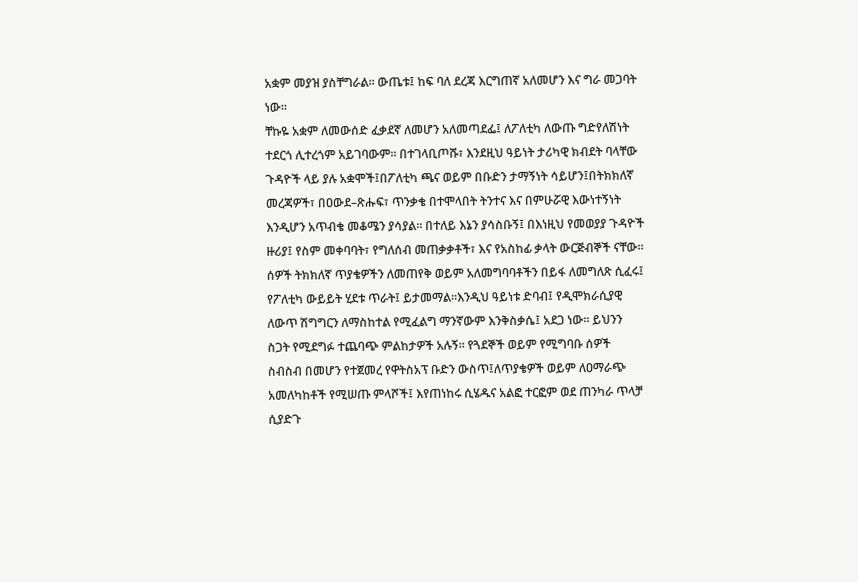አቋም መያዝ ያስቸግራል። ውጤቱ፤ ከፍ ባለ ደረጃ እርግጠኛ አለመሆን እና ግራ መጋባት ነው።
ቸኩዬ አቋም ለመውሰድ ፈቃደኛ ለመሆን አለመጣደፌ፤ ለፖለቲካ ለውጡ ግድየለሽነት ተደርጎ ሊተረጎም አይገባውም። በተገላቢጦሹ፣ እንደዚህ ዓይነት ታሪካዊ ክብደት ባላቸው ጉዳዮች ላይ ያሉ አቋሞች፤በፖለቲካ ጫና ወይም በቡድን ታማኝነት ሳይሆን፤በትክክለኛ መረጃዎች፣ በዐውደ–ጽሑፍ፣ ጥንቃቄ በተሞላበት ትንተና እና በምሁሯዊ እውነተኝነት እንዲሆን አጥብቄ መቆሜን ያሳያል። በተለይ እኔን ያሳስቡኝ፤ በእነዚህ የመወያያ ጉዳዮች ዙሪያ፤ የስም መቀባባት፣ የግለሰብ መጠቃቃቶች፣ እና የአስከፊ ቃላት ውርጅብኞች ናቸው። ሰዎች ትክክለኛ ጥያቄዎችን ለመጠየቅ ወይም አለመግባባቶችን በይፋ ለመግለጽ ሲፈሩ፤ የፖለቲካ ውይይት ሂደቱ ጥራት፤ ይታመማል።እንዲህ ዓይነቱ ድባብ፤ የዲሞክራሲያዊ ለውጥ ሽግግርን ለማስከተል የሚፈልግ ማንኛውም እንቅስቃሴ፤ አደጋ ነው። ይህንን ስጋት የሚደግፉ ተጨባጭ ምልከታዎች አሉኝ። የጓደኞች ወይም የሚግባቡ ሰዎች ስብስብ በመሆን የተጀመረ የዋትስአፕ ቡድን ውስጥ፤ለጥያቄዎች ወይም ለዐማራጭ አመለካከቶች የሚሠጡ ምላሾች፤ እየጠነከሩ ሲሄዱና አልፎ ተርፎም ወደ ጠንካራ ጥላቻ ሲያድጉ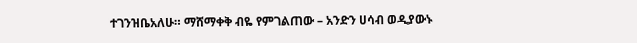ተገንዝቤአለሁ። ማሸማቀቅ ብዬ የምገልጠው – አንድን ሀሳብ ወዲያውኑ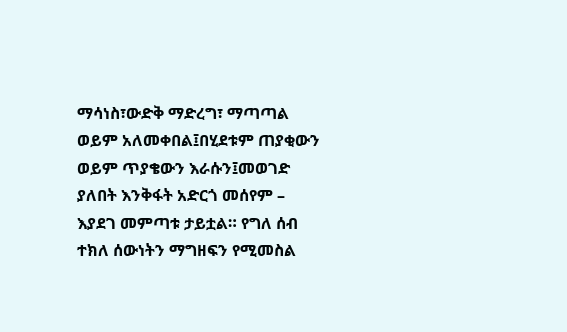ማሳነስ፣ውድቅ ማድረግ፣ ማጣጣል ወይም አለመቀበል፤በሂደቱም ጠያቂውን ወይም ጥያቄውን እራሱን፤መወገድ ያለበት እንቅፋት አድርጎ መሰየም – እያደገ መምጣቱ ታይቷል። የግለ ሰብ ተክለ ሰውነትን ማግዘፍን የሚመስል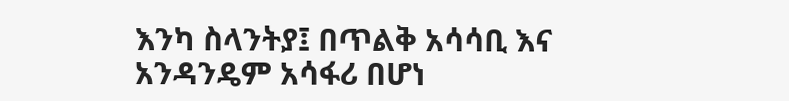እንካ ስላንትያ፤ በጥልቅ አሳሳቢ እና አንዳንዴም አሳፋሪ በሆነ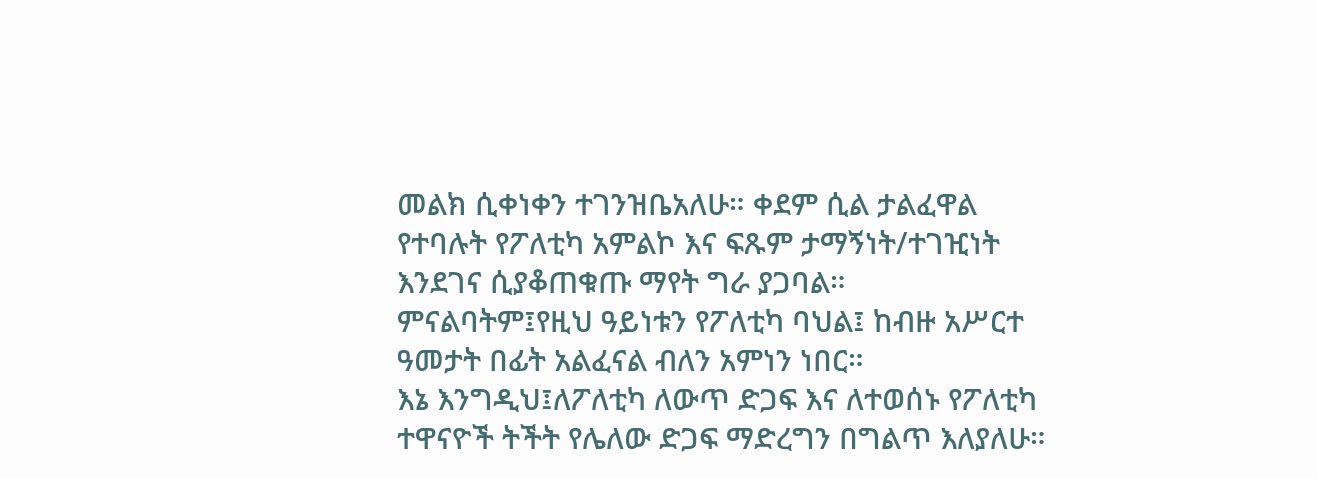መልክ ሲቀነቀን ተገንዝቤአለሁ። ቀደም ሲል ታልፈዋል የተባሉት የፖለቲካ አምልኮ እና ፍጹም ታማኝነት/ተገዢነት እንደገና ሲያቆጠቁጡ ማየት ግራ ያጋባል። ምናልባትም፤የዚህ ዓይነቱን የፖለቲካ ባህል፤ ከብዙ አሥርተ ዓመታት በፊት አልፈናል ብለን አምነን ነበር።
እኔ እንግዲህ፤ለፖለቲካ ለውጥ ድጋፍ እና ለተወሰኑ የፖለቲካ ተዋናዮች ትችት የሌለው ድጋፍ ማድረግን በግልጥ እለያለሁ።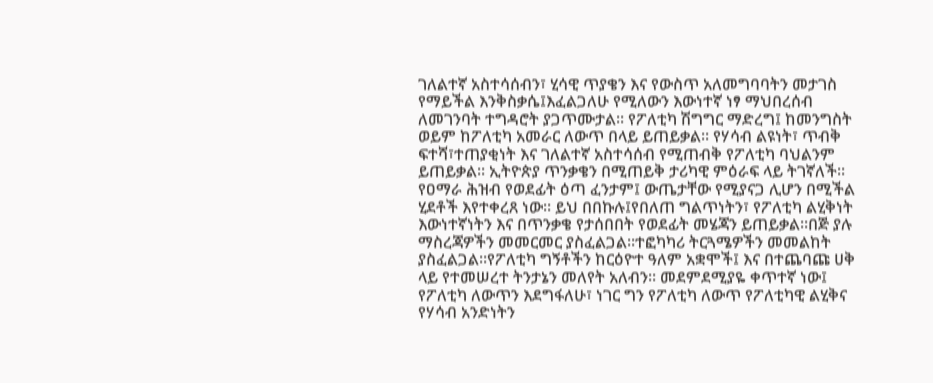ገለልተኛ አስተሳሰብን፣ ሂሳዊ ጥያቄን እና የውስጥ አለመግባባትን መታገስ የማይችል እንቅስቃሴ፤እፈልጋለሁ የሚለውን እውነተኛ ነፃ ማህበረሰብ ለመገንባት ተግዳሮት ያጋጥሙታል። የፖለቲካ ሽግግር ማድረግ፤ ከመንግስት ወይም ከፖለቲካ አመራር ለውጥ በላይ ይጠይቃል። የሃሳብ ልዩነት፣ ጥብቅ ፍተሻ፣ተጠያቂነት እና ገለልተኛ አስተሳሰብ የሚጠብቅ የፖለቲካ ባህልንም ይጠይቃል። ኢትዮጵያ ጥንቃቄን በሚጠይቅ ታሪካዊ ምዕራፍ ላይ ትገኛለች። የዐማራ ሕዝብ የወደፊት ዕጣ ፈንታም፤ ውጤታቸው የሚያናጋ ሊሆን በሚችል ሂደቶች እየተቀረጸ ነው። ይህ በበኩሉ፤የበለጠ ግልጥነትን፣ የፖለቲካ ልሂቅነት እውነተኛነትን እና በጥንቃቄ የታሰበበት የወደፊት መሄጃን ይጠይቃል።በጅ ያሉ ማስረጃዎችን መመርመር ያስፈልጋል።ተፎካካሪ ትርጓሜዎችን መመልከት ያስፈልጋል።የፖለቲካ ግኝቶችን ከርዕዮተ ዓለም አቋሞች፤ እና በተጨባጩ ሀቅ ላይ የተመሠረተ ትንታኔን መለየት አለብን። መደምደሚያዬ ቀጥተኛ ነው፤ የፖለቲካ ለውጥን እደግፋለሁ፣ ነገር ግን የፖለቲካ ለውጥ የፖለቲካዊ ልሂቅና የሃሳብ አንድነትን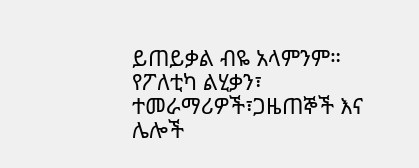ይጠይቃል ብዬ አላምንም። የፖለቲካ ልሂቃን፣ ተመራማሪዎች፣ጋዜጠኞች እና ሌሎች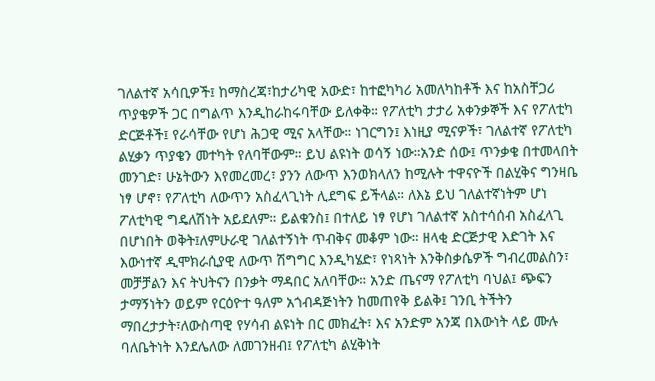ገለልተኛ አሳቢዎች፤ ከማስረጃ፣ከታሪካዊ አውድ፣ ከተፎካካሪ አመለካከቶች እና ከአስቸጋሪ ጥያቄዎች ጋር በግልጥ እንዲከራከሩባቸው ይለቀቅ። የፖለቲካ ታታሪ አቀንቃኞች እና የፖለቲካ ድርጅቶች፤ የራሳቸው የሆነ ሕጋዊ ሚና አላቸው። ነገርግን፤ እነዚያ ሚናዎች፣ ገለልተኛ የፖለቲካ ልሂቃን ጥያቄን መተካት የለባቸውም። ይህ ልዩነት ወሳኝ ነው።አንድ ሰው፤ ጥንቃቄ በተመላበት መንገድ፣ ሁኔትውን እየመረመረ፣ ያንን ለውጥ እንወክላለን ከሚሉት ተዋናዮች በልሂቅና ግንዛቤ ነፃ ሆኖ፣ የፖለቲካ ለውጥን አስፈላጊነት ሊደግፍ ይችላል። ለእኔ ይህ ገለልተኛነትም ሆነ ፖለቲካዊ ግዴለሽነት አይደለም። ይልቁንስ፤ በተለይ ነፃ የሆነ ገለልተኛ አስተሳሰብ አስፈላጊ በሆነበት ወቅት፤ለምሁራዊ ገለልተኝነት ጥብቅና መቆም ነው። ዘላቂ ድርጅታዊ እድገት እና እውነተኛ ዲሞክራሲያዊ ለውጥ ሽግግር እንዲካሄድ፣ የነጻነት እንቅስቃሴዎች ግብረመልስን፣ መቻቻልን እና ትህትናን በንቃት ማዳበር አለባቸው። አንድ ጤናማ የፖለቲካ ባህል፤ ጭፍን ታማኝነትን ወይም የርዕዮተ ዓለም አጎብዳጅነትን ከመጠየቅ ይልቅ፤ ገንቢ ትችትን ማበረታታት፣ለውስጣዊ የሃሳብ ልዩነት በር መክፈት፣ እና አንድም አንጃ በእውነት ላይ ሙሉ ባለቤትነት እንደሌለው ለመገንዘብ፤ የፖለቲካ ልሂቅነት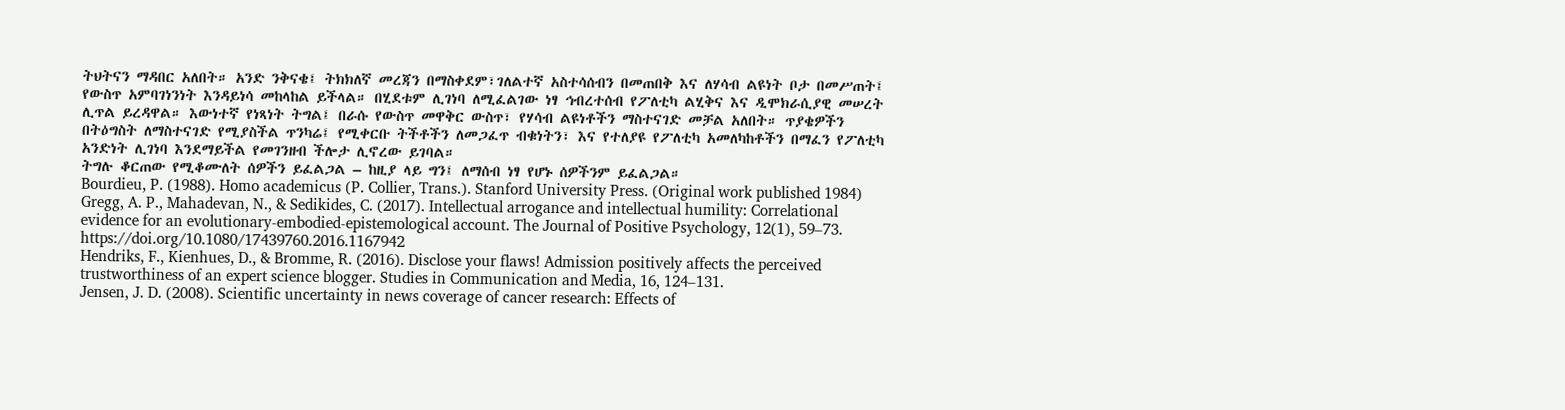ትህትናን ማዳበር አለበት። አንድ ንቅናቄ፤ ትክክለኛ መረጃን በማስቀደም፣ገለልተኛ አስተሳሰብን በመጠበቅ እና ለሃሳብ ልዩነት ቦታ በመሥጠት፤ የውስጥ አምባገነንነት እንዳይነሳ መከላከል ይችላል። በሂደቱም ሊገነባ ለሚፈልገው ነፃ ኅብረተሰብ የፖለቲካ ልሂቅና እና ዲሞክራሲያዊ መሠረት ሊጥል ይረዳዋል። እውነተኛ የነጻነት ትግል፤ በራሱ የውስጥ መዋቅር ውስጥ፣ የሃሳብ ልዩነቶችን ማስተናገድ መቻል አለበት። ጥያቄዎችን በትዕግስት ለማስተናገድ የሚያስችል ጥንካሬ፤ የሚቀርቡ ትችቶችን ለመጋፈጥ ብቁነትን፣ እና የተለያዩ የፖለቲካ አመለካከቶችን በማፈን የፖለቲካ አንድነት ሊገነባ እንደማይችል የመገንዘብ ችሎታ ሊኖረው ይገባል።
ትግሉ ቆርጠው የሚቆሙለት ሰዎችን ይፈልጋል – ከዚያ ላይ ግን፤ ለማሰብ ነፃ የሆኑ ሰዎችንም ይፈልጋል።
Bourdieu, P. (1988). Homo academicus (P. Collier, Trans.). Stanford University Press. (Original work published 1984)
Gregg, A. P., Mahadevan, N., & Sedikides, C. (2017). Intellectual arrogance and intellectual humility: Correlational evidence for an evolutionary-embodied-epistemological account. The Journal of Positive Psychology, 12(1), 59–73. https://doi.org/10.1080/17439760.2016.1167942
Hendriks, F., Kienhues, D., & Bromme, R. (2016). Disclose your flaws! Admission positively affects the perceived trustworthiness of an expert science blogger. Studies in Communication and Media, 16, 124–131.
Jensen, J. D. (2008). Scientific uncertainty in news coverage of cancer research: Effects of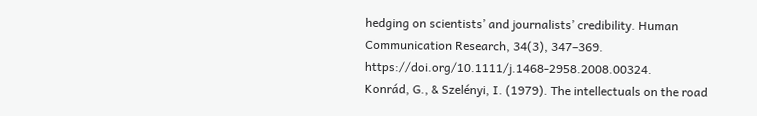hedging on scientists’ and journalists’ credibility. Human Communication Research, 34(3), 347–369. https://doi.org/10.1111/j.1468-2958.2008.00324.
Konrád, G., & Szelényi, I. (1979). The intellectuals on the road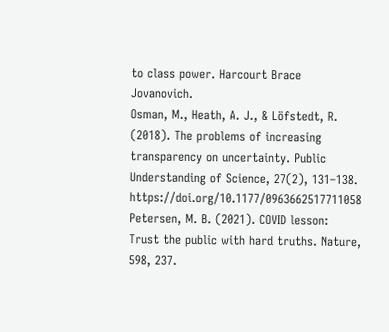to class power. Harcourt Brace Jovanovich.
Osman, M., Heath, A. J., & Löfstedt, R. (2018). The problems of increasing transparency on uncertainty. Public Understanding of Science, 27(2), 131–138. https://doi.org/10.1177/0963662517711058
Petersen, M. B. (2021). COVID lesson: Trust the public with hard truths. Nature, 598, 237.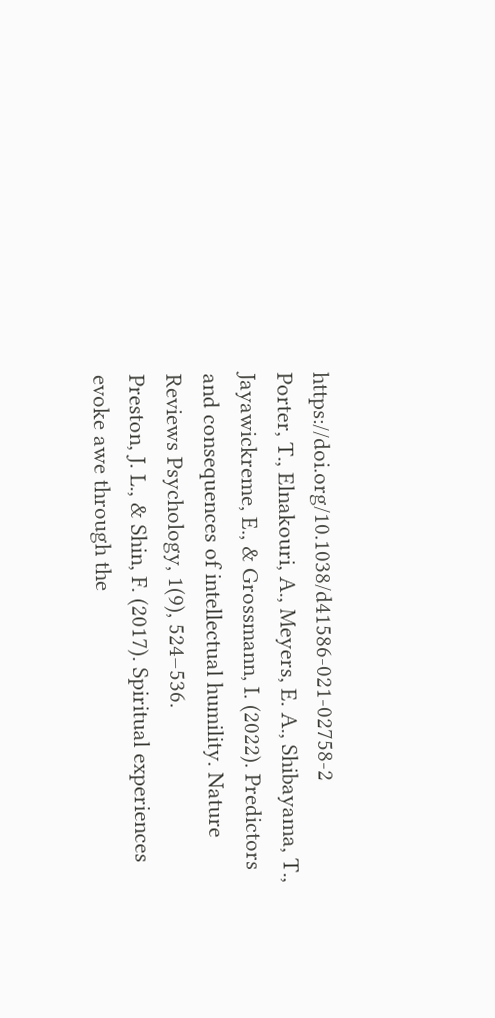https://doi.org/10.1038/d41586-021-02758-2
Porter, T., Elnakouri, A., Meyers, E. A., Shibayama, T., Jayawickreme, E., & Grossmann, I. (2022). Predictors and consequences of intellectual humility. Nature Reviews Psychology, 1(9), 524–536.
Preston, J. L., & Shin, F. (2017). Spiritual experiences evoke awe through the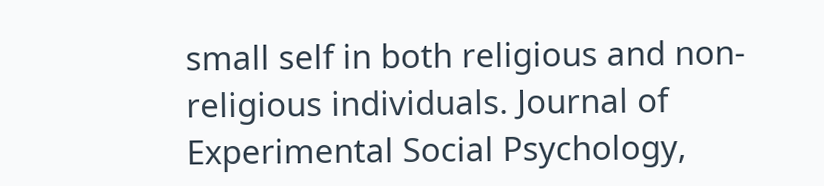small self in both religious and non-religious individuals. Journal of Experimental Social Psychology,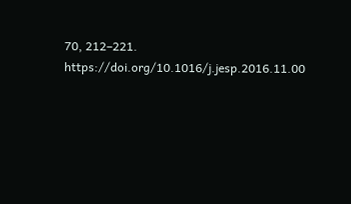70, 212–221. https://doi.org/10.1016/j.jesp.2016.11.00